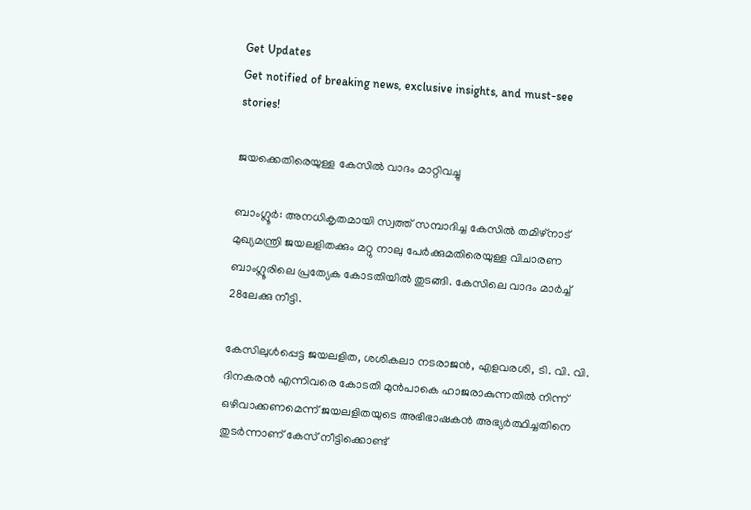Get Updates
Get notified of breaking news, exclusive insights, and must-see stories!

ജയക്കെതിരെയുള്ള കേസില്‍ വാദം മാറ്റിവച്ചു

ബാംഗ്ലൂര്‍: അനധികൃതമായി സ്വത്ത് സമ്പാദിച്ച കേസില്‍ തമിഴ്നാട് മുഖ്യമന്ത്രി ജയലളിതക്കും മറ്റു നാലു പേര്‍ക്കുമതിരെയുള്ള വിചാരണ ബാംഗ്ലൂരിലെ പ്രത്യേക കോടതിയില്‍ തുടങ്ങി. കേസിലെ വാദം മാര്‍ച്ച് 28ലേക്കു നീട്ടി.

കേസിലുള്‍പ്പെട്ട ജയലളിത, ശശികലാ നടരാജന്‍, എളവരശി, ടി. വി. വി. ദിനകരന്‍ എന്നിവരെ കോടതി മുന്‍പാകെ ഹാജരാകുന്നതില്‍ നിന്ന് ഒഴിവാക്കണമെന്ന് ജയലളിതയുടെ അഭിഭാഷകന്‍ അഭ്യര്‍ത്ഥിച്ചതിനെ തുടര്‍ന്നാണ് കേസ് നീട്ടിക്കൊണ്ട്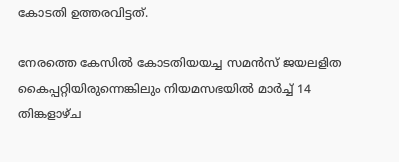കോടതി ഉത്തരവിട്ടത്.

നേരത്തെ കേസില്‍ കോടതിയയച്ച സമന്‍സ് ജയലളിത കൈപ്പറ്റിയിരുന്നെങ്കിലും നിയമസഭയില്‍ മാര്‍ച്ച് 14 തിങ്കളാഴ്ച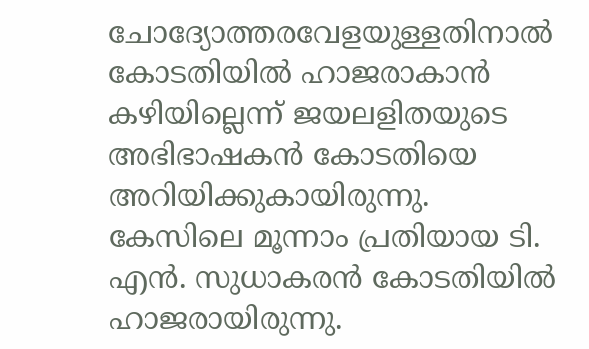ചോദ്യോത്തരവേളയുള്ളതിനാല്‍ കോടതിയില്‍ ഹാജരാകാന്‍ കഴിയില്ലെന്ന് ജയലളിതയുടെ അഭിഭാഷകന്‍ കോടതിയെ അറിയിക്കുകായിരുന്നു. കേസിലെ മൂന്നാം പ്രതിയായ ടി. എന്‍. സുധാകരന്‍ കോടതിയില്‍ ഹാജരായിരുന്നു.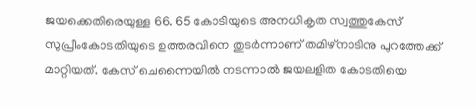ജയക്കെതിരെയുള്ള 66. 65 കോടിയുടെ അനധികൃത സ്വത്തുകേസ് സുപ്രീംകോടതിയുടെ ഉത്തരവിനെ തുടര്‍ന്നാണ് തമിഴ്നാടിനു പുറത്തേക്ക് മാറ്റിയത്. കേസ് ചെന്നൈയില്‍ നടന്നാല്‍ ജയലളിത കോടതിയെ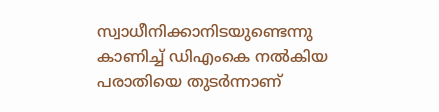സ്വാധീനിക്കാനിടയുണ്ടെന്നു കാണിച്ച് ഡിഎംകെ നല്‍കിയ പരാതിയെ തുടര്‍ന്നാണ്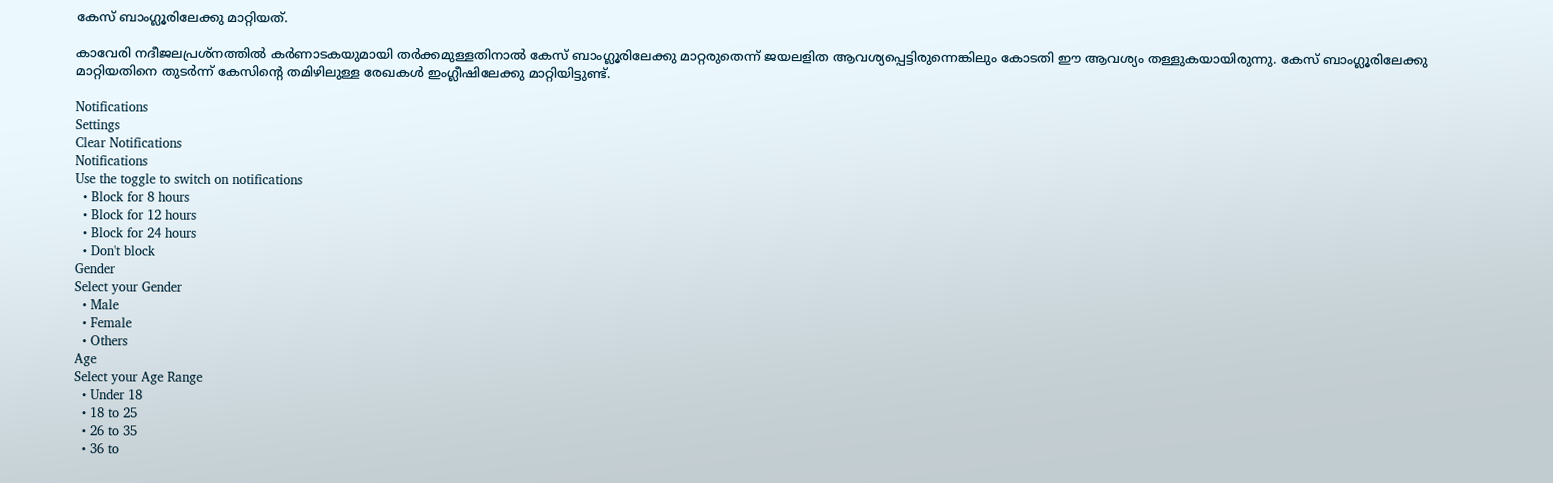കേസ് ബാംഗ്ലൂരിലേക്കു മാറ്റിയത്.

കാവേരി നദീജലപ്രശ്നത്തില്‍ കര്‍ണാടകയുമായി തര്‍ക്കമുള്ളതിനാല്‍ കേസ് ബാംഗ്ലൂരിലേക്കു മാറ്റരുതെന്ന് ജയലളിത ആവശ്യപ്പെട്ടിരുന്നെങ്കിലും കോടതി ഈ ആവശ്യം തള്ളുകയായിരുന്നു. കേസ് ബാംഗ്ലൂരിലേക്കു മാറ്റിയതിനെ തുടര്‍ന്ന് കേസിന്റെ തമിഴിലുള്ള രേഖകള്‍ ഇംഗ്ലീഷിലേക്കു മാറ്റിയിട്ടുണ്ട്.

Notifications
Settings
Clear Notifications
Notifications
Use the toggle to switch on notifications
  • Block for 8 hours
  • Block for 12 hours
  • Block for 24 hours
  • Don't block
Gender
Select your Gender
  • Male
  • Female
  • Others
Age
Select your Age Range
  • Under 18
  • 18 to 25
  • 26 to 35
  • 36 to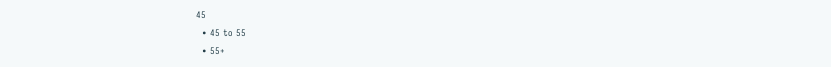45
  • 45 to 55
  • 55+